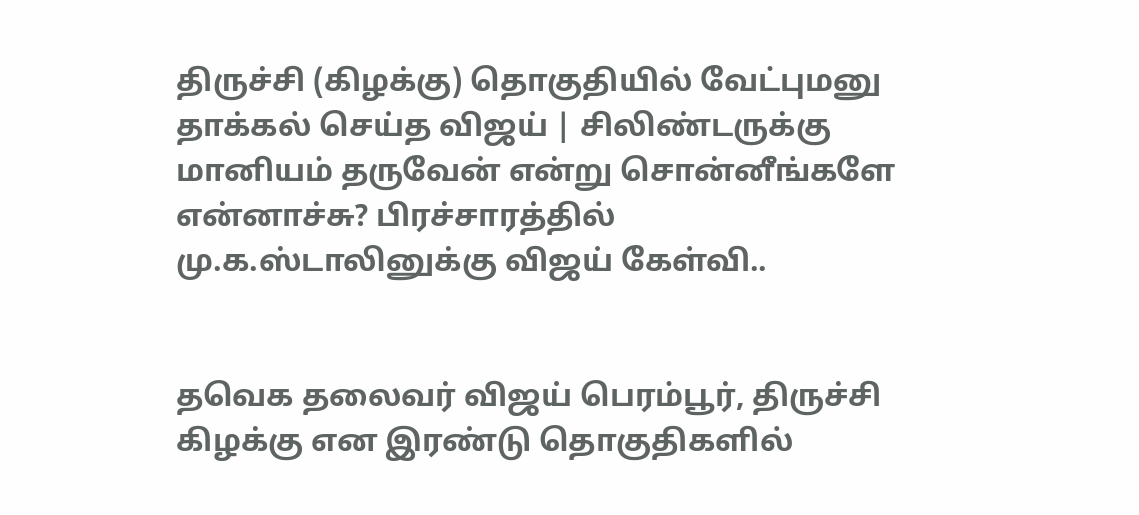திருச்சி (கிழக்கு) தொகுதியில் வேட்புமனு தாக்கல் செய்த விஜய் | சிலிண்டருக்கு மானியம் தருவேன் என்று சொன்னீங்களே என்னாச்சு? பிரச்சாரத்தில் மு.க.ஸ்டாலினுக்கு விஜய் கேள்வி..


தவெக தலைவர் விஜய் பெரம்பூர், திருச்சி கிழக்கு என இரண்டு தொகுதிகளில்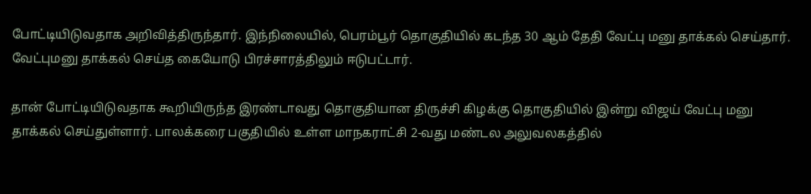போட்டியிடுவதாக அறிவித்திருந்தார். இந்நிலையில், பெரம்பூர் தொகுதியில் கடந்த 30 ஆம் தேதி வேட்பு மனு தாக்கல் செய்தார். வேட்புமனு தாக்கல் செய்த கையோடு பிரச்சாரத்திலும் ஈடுபட்டார்.

தான் போட்டியிடுவதாக கூறியிருந்த இரண்டாவது தொகுதியான திருச்சி கிழக்கு தொகுதியில் இன்று விஜய் வேட்பு மனு தாக்கல் செய்துள்ளார். பாலக்கரை பகுதியில் உள்ள மாநகராட்சி 2-வது மண்டல அலுவலகத்தில்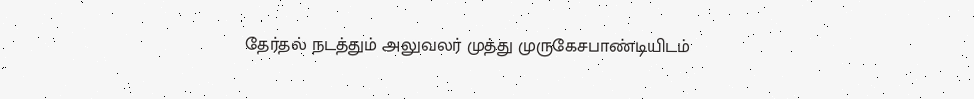தேர்தல் நடத்தும் அலுவலர் முத்து முருகேசபாண்டியிடம்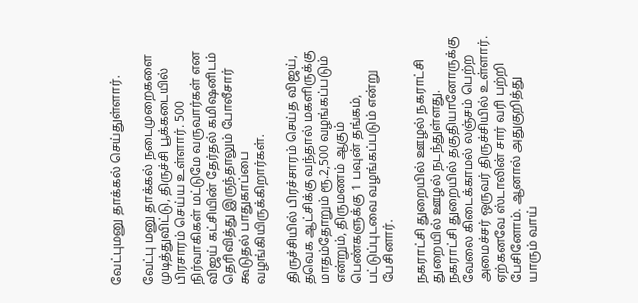வேட்புமனு தாக்கல் செய்துள்ளார்.

வேட்பு மனு தாக்கல் நடைமுறைகளை முடித்துவிட்டு, திருச்சி பூக்கடையில் பிரசாரம் செய்ய உள்ளார். 500 நிர்வாகிகள் மட்டுமே வருவார்கள் என விஜய் கட்சியின் தேர்தல் கமிஷனிடம் தெரிவித்து இருந்தாலும் போலீசார் கூடுதல் பாதுகாப்பை வழங்கியிருக்கிறார்கள்.

திருச்சியில் பிரச்சாரம் செய்த விஜய், தவெக ஆட்சிக்கு வந்தால் மகளிருக்கு மாதம்தோறும் ரூ.2,500 வழங்கப்படும் என்றும், திருமணம் ஆகும் பெண்களுக்கு 1 பவுன் தங்கம், பட்டுப்புடவை வழங்கப்படும் என்று பேசினார்.

நகராட்சி துறையில் ஊழல் நகராட்சி துறையில் ஊழல் நடந்துள்ளது. நகராட்சி துறையில் தகுதியானோருக்கு வேலை கிடைக்காமல் லஞ்சம் பெற்ற அமைச்சர் ஒருவர் திருச்சியில் உள்ளார். ஏற்கனவே ஸ்டாலின் சார் வரி பற்றி பேசினோம். ஆனால் அதுகுறித்து யாரும் வாய்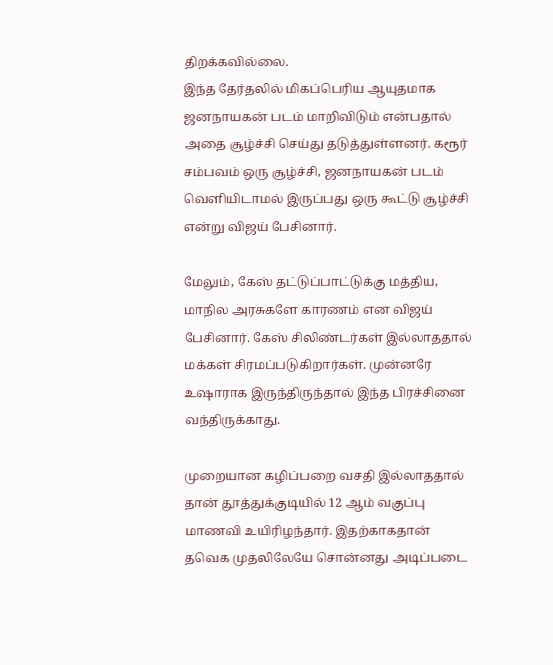திறக்கவில்லை.
இந்த தேர்தலில் மிகப்பெரிய ஆயுதமாக ஜனநாயகன் படம் மாறிவிடும் என்பதால் அதை சூழ்ச்சி செய்து தடுத்துள்ளனர். கரூர் சம்பவம் ஒரு சூழ்ச்சி, ஜனநாயகன் படம் வெளியிடாமல் இருப்பது ஒரு கூட்டு சூழ்ச்சி என்று விஜய் பேசினார்.

மேலும், கேஸ் தட்டுப்பாட்டுக்கு மத்திய, மாநில அரசுகளே காரணம் என விஜய் பேசினார். கேஸ் சிலிண்டர்கள் இல்லாததால் மக்கள் சிரமப்படுகிறார்கள். முன்னரே உஷாராக இருந்திருந்தால் இந்த பிரச்சினை வந்திருக்காது.

முறையான கழிப்பறை வசதி இல்லாததால் தான் தூத்துக்குடியில் 12 ஆம் வகுப்பு மாணவி உயிரிழந்தார். இதற்காகதான் தவெக முதலிலேயே சொன்னது அடிப்படை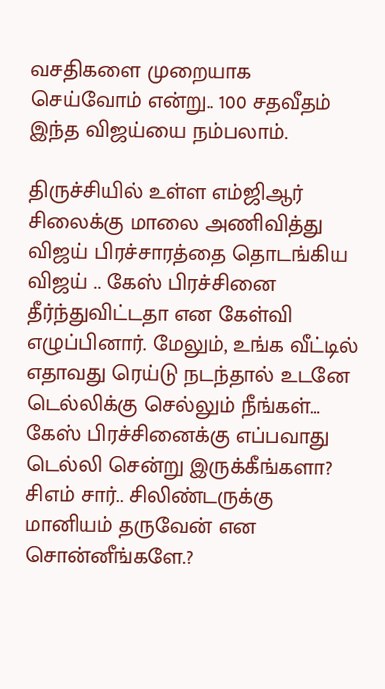வசதிகளை முறையாக செய்வோம் என்று.. 100 சதவீதம் இந்த விஜய்யை நம்பலாம்.

திருச்சியில் உள்ள எம்ஜிஆர் சிலைக்கு மாலை அணிவித்து விஜய் பிரச்சாரத்தை தொடங்கிய விஜய் .. கேஸ் பிரச்சினை தீர்ந்துவிட்டதா என கேள்வி எழுப்பினார். மேலும், உங்க வீட்டில் எதாவது ரெய்டு நடந்தால் உடனே டெல்லிக்கு செல்லும் நீங்கள்… கேஸ் பிரச்சினைக்கு எப்பவாது டெல்லி சென்று இருக்கீங்களா? சிஎம் சார்.. சிலிண்டருக்கு மானியம் தருவேன் என சொன்னீங்களே.?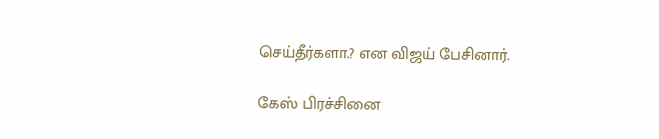செய்தீர்களா.? என விஜய் பேசினார்.

கேஸ் பிரச்சினை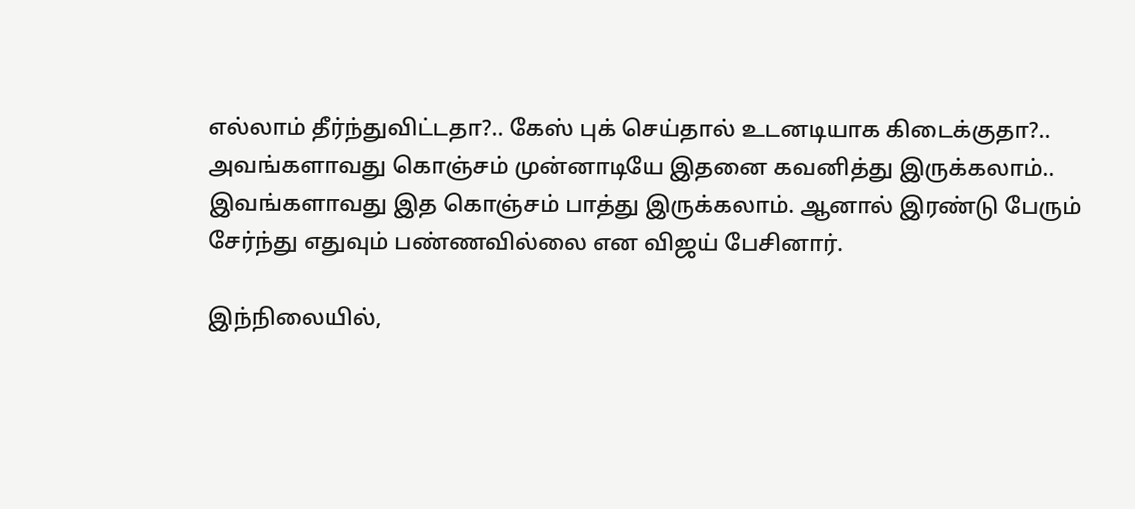எல்லாம் தீர்ந்துவிட்டதா?.. கேஸ் புக் செய்தால் உடனடியாக கிடைக்குதா?.. அவங்களாவது கொஞ்சம் முன்னாடியே இதனை கவனித்து இருக்கலாம்.. இவங்களாவது இத கொஞ்சம் பாத்து இருக்கலாம். ஆனால் இரண்டு பேரும் சேர்ந்து எதுவும் பண்ணவில்லை என விஜய் பேசினார்.

இந்நிலையில்,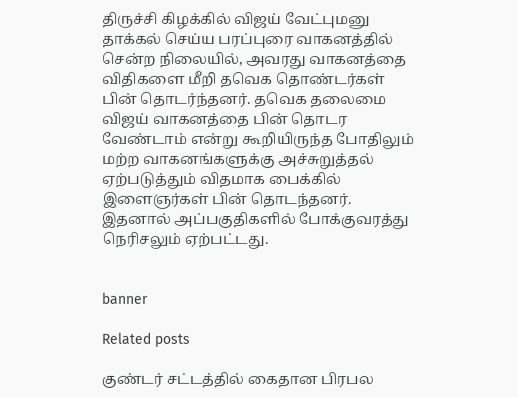திருச்சி கிழக்கில் விஜய் வேட்புமனு தாக்கல் செய்ய பரப்புரை வாகனத்தில் சென்ற நிலையில், அவரது வாகனத்தை விதிகளை மீறி தவெக தொண்டர்கள் பின் தொடர்ந்தனர். தவெக தலைமை விஜய் வாகனத்தை பின் தொடர வேண்டாம் என்று கூறியிருந்த போதிலும் மற்ற வாகனங்களுக்கு அச்சுறுத்தல் ஏற்படுத்தும் விதமாக பைக்கில் இளைஞர்கள் பின் தொடந்தனர். இதனால் அப்பகுதிகளில் போக்குவரத்து நெரிசலும் ஏற்பட்டது.


banner

Related posts

குண்டர் சட்டத்தில் கைதான பிரபல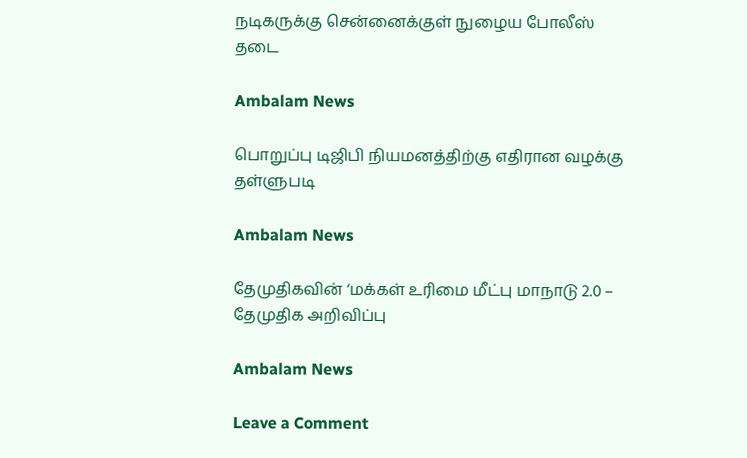நடிகருக்கு சென்னைக்குள் நுழைய போலீஸ் தடை

Ambalam News

பொறுப்பு டிஜிபி நியமனத்திற்கு எதிரான வழக்கு தள்ளுபடி

Ambalam News

தேமுதிகவின் ‘மக்கள் உரிமை மீட்பு மாநாடு 2.0 – தேமுதிக அறிவிப்பு

Ambalam News

Leave a Comment